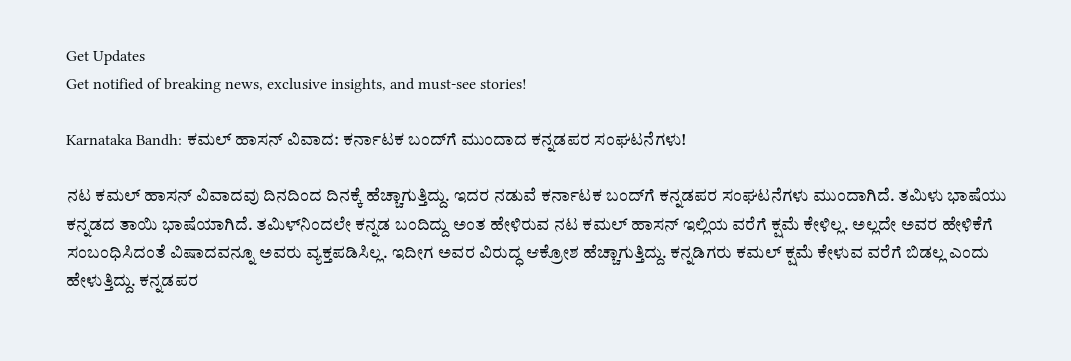Get Updates
Get notified of breaking news, exclusive insights, and must-see stories!

Karnataka Bandh: ಕಮಲ್‌ ಹಾಸನ್‌ ವಿವಾದ: ಕರ್ನಾಟಕ ಬಂದ್‌ಗೆ ಮುಂದಾದ ಕನ್ನಡಪರ ಸಂಘಟನೆಗಳು!

ನಟ ಕಮಲ್‌ ಹಾಸನ್‌ ವಿವಾದವು ದಿನದಿಂದ ದಿನಕ್ಕೆ ಹೆಚ್ಚಾಗುತ್ತಿದ್ದು. ಇದರ ನಡುವೆ ಕರ್ನಾಟಕ ಬಂದ್‌ಗೆ ಕನ್ನಡಪರ ಸಂಘಟನೆಗಳು ಮುಂದಾಗಿದೆ. ತಮಿಳು ಭಾಷೆಯು ಕನ್ನಡದ ತಾಯಿ ಭಾಷೆಯಾಗಿದೆ. ತಮಿಳ್‌ನಿಂದಲೇ ಕನ್ನಡ ಬಂದಿದ್ದು ಅಂತ ಹೇಳಿರುವ ನಟ ಕಮಲ್‌ ಹಾಸನ್‌ ಇಲ್ಲಿಯ ವರೆಗೆ ಕ್ಷಮೆ ಕೇಳಿಲ್ಲ. ಅಲ್ಲದೇ ಅವರ ಹೇಳಿಕೆಗೆ ಸಂಬಂಧಿಸಿದಂತೆ ವಿಷಾದವನ್ನೂ ಅವರು ವ್ಯಕ್ತಪಡಿಸಿಲ್ಲ. ಇದೀಗ ಅವರ ವಿರುದ್ಧ ಆಕ್ರೋಶ ಹೆಚ್ಚಾಗುತ್ತಿದ್ದು. ಕನ್ನಡಿಗರು ಕಮಲ್‌ ಕ್ಷಮೆ ಕೇಳುವ ವರೆಗೆ ಬಿಡಲ್ಲ ಎಂದು ಹೇಳುತ್ತಿದ್ದು. ಕನ್ನಡಪರ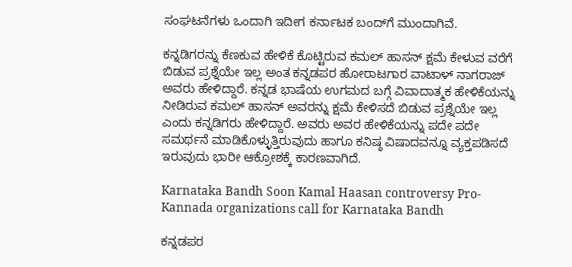ಸಂಘಟನೆಗಳು ಒಂದಾಗಿ ಇದೀಗ ಕರ್ನಾಟಕ ಬಂದ್‌ಗೆ ಮುಂದಾಗಿವೆ.

ಕನ್ನಡಿಗರನ್ನು ಕೆಣಕುವ ಹೇಳಿಕೆ ಕೊಟ್ಟಿರುವ ಕಮಲ್‌ ಹಾಸನ್‌ ಕ್ಷಮೆ ಕೇಳುವ ವರೆಗೆ ಬಿಡುವ ಪ್ರಶ್ನೆಯೇ ಇಲ್ಲ ಅಂತ ಕನ್ನಡಪರ ಹೋರಾಟಗಾರ ವಾಟಾಳ್‌ ನಾಗರಾಜ್‌ ಅವರು ಹೇಳಿದ್ದಾರೆ. ಕನ್ನಡ ಭಾಷೆಯ ಉಗಮದ ಬಗ್ಗೆ ವಿವಾದಾತ್ಮಕ ಹೇಳಿಕೆಯನ್ನು ನೀಡಿರುವ ಕಮಲ್‌ ಹಾಸನ್‌ ಅವರನ್ನು ಕ್ಷಮೆ ಕೇಳಿಸದೆ ಬಿಡುವ ಪ್ರಶ್ನೆಯೇ ಇಲ್ಲ ಎಂದು ಕನ್ನಡಿಗರು ಹೇಳಿದ್ದಾರೆ. ಅವರು ಅವರ ಹೇಳಿಕೆಯನ್ನು ಪದೇ ಪದೇ ಸಮರ್ಥನೆ ಮಾಡಿಕೊಳ್ಳುತ್ತಿರುವುದು ಹಾಗೂ ಕನಿಷ್ಠ ವಿಷಾದವನ್ನೂ ವ್ಯಕ್ತಪಡಿಸದೆ ಇರುವುದು ಭಾರೀ ಆಕ್ರೋಶಕ್ಕೆ ಕಾರಣವಾಗಿದೆ.

Karnataka Bandh Soon Kamal Haasan controversy Pro-Kannada organizations call for Karnataka Bandh

ಕನ್ನಡಪರ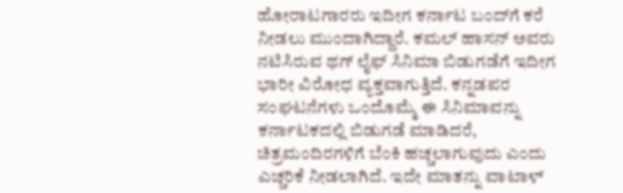ಹೋರಾಟಗಾರರು ಇದೀಗ ಕರ್ನಾಟ ಬಂದ್‌ಗೆ ಕರೆ ನೀಡಲು ಮುಂದಾಗಿದ್ದಾರೆ. ಕಮಲ್ ಹಾಸನ್‌ ಅವರು ನಟಿಸಿರುವ ಥಗ್ ಲೈಫ್ ಸಿನಿಮಾ ಬಿಡುಗಡೆಗೆ ಇದೀಗ ಭಾರೀ ವಿರೋಧ ವ್ಯಕ್ತವಾಗುತ್ತಿದೆ. ಕನ್ನಡಪರ ಸಂಘಟನೆಗಳು ಒಂದೊಮ್ಮೆ ಈ ಸಿನಿಮಾವನ್ನು ಕರ್ನಾಟಕದಲ್ಲಿ ಬಿಡುಗಡೆ ಮಾಡಿದರೆ, ಚಿತ್ರಮಂದಿರಗಳಿಗೆ ಬೆಂಕಿ ಹಚ್ಚಲಾಗುವುದು ಎಂದು ಎಚ್ಚರಿಕೆ ನೀಡಲಾಗಿದೆ. ಇದೇ ಮಾತನ್ನು ವಾಟಾಳ್‌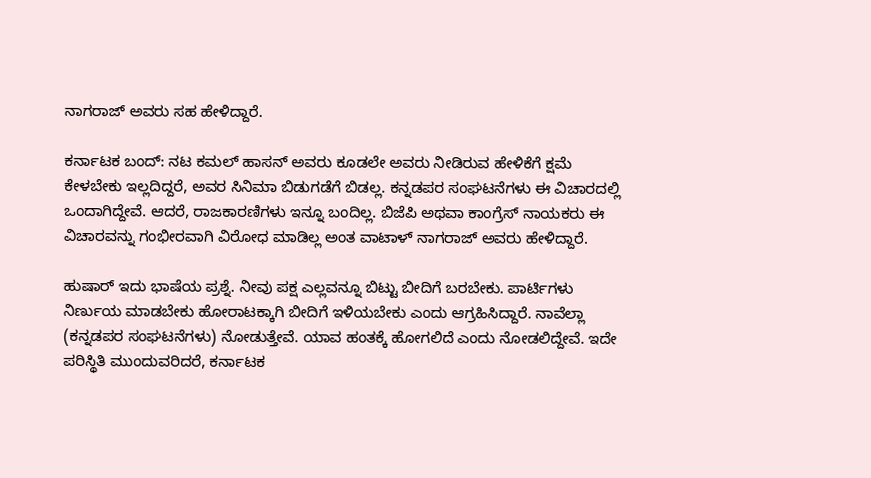ನಾಗರಾಜ್‌ ಅವರು ಸಹ ಹೇಳಿದ್ದಾರೆ.

ಕರ್ನಾಟಕ ಬಂದ್‌: ನಟ ಕಮಲ್‌ ಹಾಸನ್‌ ಅವರು ಕೂಡಲೇ ಅವರು ನೀಡಿರುವ ಹೇಳಿಕೆಗೆ ಕ್ಷಮೆ ಕೇಳಬೇಕು ಇಲ್ಲದಿದ್ದರೆ, ಅವರ ಸಿನಿಮಾ ಬಿಡುಗಡೆಗೆ ಬಿಡಲ್ಲ. ಕನ್ನಡಪರ ಸಂಘಟನೆಗಳು ಈ ವಿಚಾರದಲ್ಲಿ ಒಂದಾಗಿದ್ದೇವೆ. ಆದರೆ, ರಾಜಕಾರಣಿಗಳು ಇನ್ನೂ ಬಂದಿಲ್ಲ. ಬಿಜೆಪಿ ಅಥವಾ ಕಾಂಗ್ರೆಸ್‌ ನಾಯಕರು ಈ ವಿಚಾರವನ್ನು ಗಂಭೀರವಾಗಿ ವಿರೋಧ ಮಾಡಿಲ್ಲ ಅಂತ ವಾಟಾಳ್‌ ನಾಗರಾಜ್‌ ಅವರು ಹೇಳಿದ್ದಾರೆ.

ಹುಷಾರ್‌ ಇದು ಭಾಷೆಯ ಪ್ರಶ್ನೆ. ನೀವು ಪಕ್ಷ ಎಲ್ಲವನ್ನೂ ಬಿಟ್ಟು ಬೀದಿಗೆ ಬರಬೇಕು. ಪಾರ್ಟಿಗಳು ನಿರ್ಣುಯ ಮಾಡಬೇಕು ಹೋರಾಟಕ್ಕಾಗಿ ಬೀದಿಗೆ ಇಳಿಯಬೇಕು ಎಂದು ಆಗ್ರಹಿಸಿದ್ದಾರೆ. ನಾವೆಲ್ಲಾ (ಕನ್ನಡಪರ ಸಂಘಟನೆಗಳು) ನೋಡುತ್ತೇವೆ. ಯಾವ ಹಂತಕ್ಕೆ ಹೋಗಲಿದೆ ಎಂದು ನೋಡಲಿದ್ದೇವೆ. ಇದೇ ಪರಿಸ್ಥಿತಿ ಮುಂದುವರಿದರೆ, ಕರ್ನಾಟಕ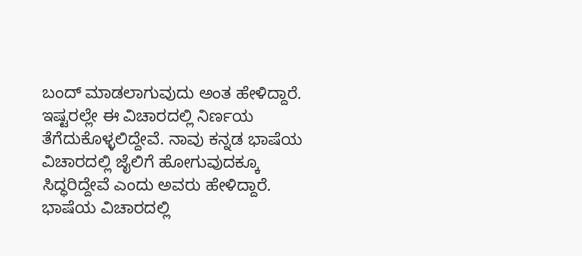ಬಂದ್‌ ಮಾಡಲಾಗುವುದು ಅಂತ ಹೇಳಿದ್ದಾರೆ. ಇಷ್ಟರಲ್ಲೇ ಈ ವಿಚಾರದಲ್ಲಿ ನಿರ್ಣಯ ತೆಗೆದುಕೊಳ್ಳಲಿದ್ದೇವೆ. ನಾವು ಕನ್ನಡ ಭಾಷೆಯ ವಿಚಾರದಲ್ಲಿ ಜೈಲಿಗೆ ಹೋಗುವುದಕ್ಕೂ ಸಿದ್ಧರಿದ್ದೇವೆ ಎಂದು ಅವರು ಹೇಳಿದ್ದಾರೆ. ಭಾಷೆಯ ವಿಚಾರದಲ್ಲಿ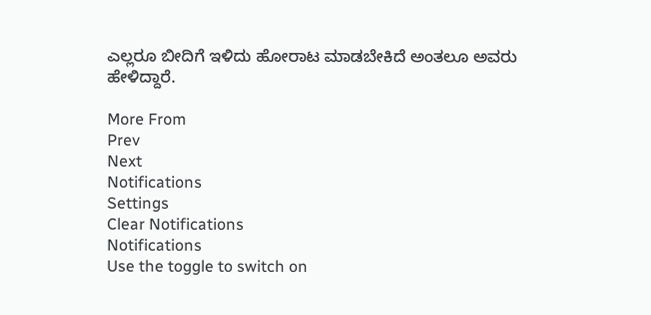ಎಲ್ಲರೂ ಬೀದಿಗೆ ಇಳಿದು ಹೋರಾಟ ಮಾಡಬೇಕಿದೆ ಅಂತಲೂ ಅವರು ಹೇಳಿದ್ದಾರೆ.

More From
Prev
Next
Notifications
Settings
Clear Notifications
Notifications
Use the toggle to switch on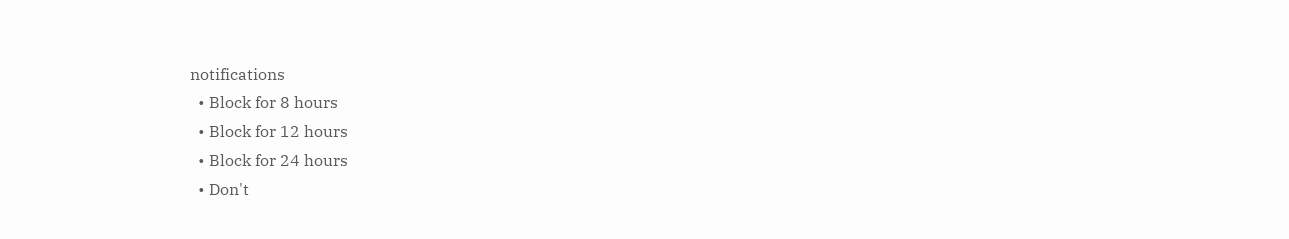notifications
  • Block for 8 hours
  • Block for 12 hours
  • Block for 24 hours
  • Don't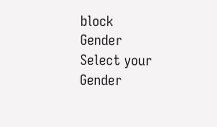block
Gender
Select your Gender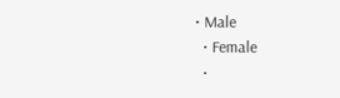• Male
  • Female
  •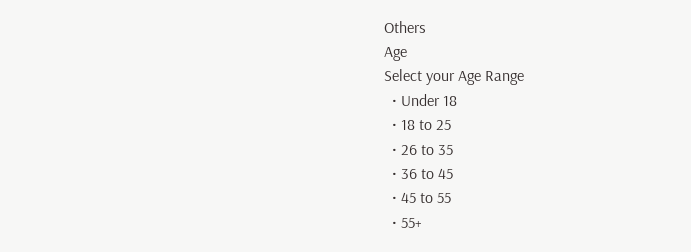Others
Age
Select your Age Range
  • Under 18
  • 18 to 25
  • 26 to 35
  • 36 to 45
  • 45 to 55
  • 55+